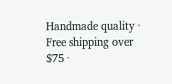Handmade quality · Free shipping over $75 ·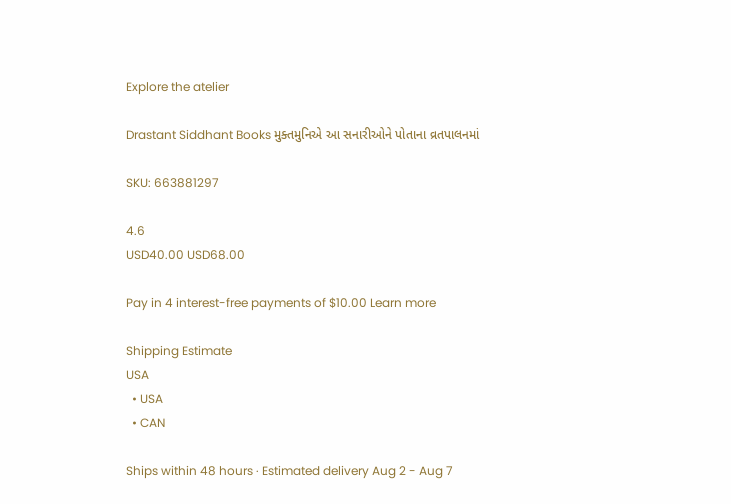Explore the atelier

Drastant Siddhant Books મુક્તમુનિએ આ સનારીઓને પોતાના વ્રતપાલનમાં

SKU: 663881297

4.6
USD40.00 USD68.00

Pay in 4 interest-free payments of $10.00 Learn more

Shipping Estimate
USA
  • USA
  • CAN

Ships within 48 hours · Estimated delivery Aug 2 - Aug 7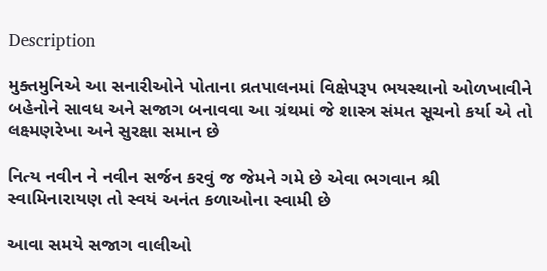Description

મુક્તમુનિએ આ સનારીઓને પોતાના વ્રતપાલનમાં વિક્ષેપરૂપ ભયસ્થાનો ઓળખાવીને બહેનોને સાવધ અને સજાગ બનાવવા આ ગ્રંથમાં જે શાસ્ત્ર સંમત સૂચનો કર્યા એ તો લક્ષ્મણરેખા અને સુરક્ષા સમાન છે

નિત્ય નવીન ને નવીન સર્જન કરવું જ જેમને ગમે છે એવા ભગવાન શ્રી સ્વામિનારાયણ તો સ્વયં અનંત કળાઓના સ્વામી છે

આવા સમયે સજાગ વાલીઓ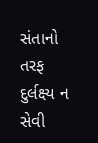સંતાનો તરફ દુર્લક્ષ્ય ન સેવી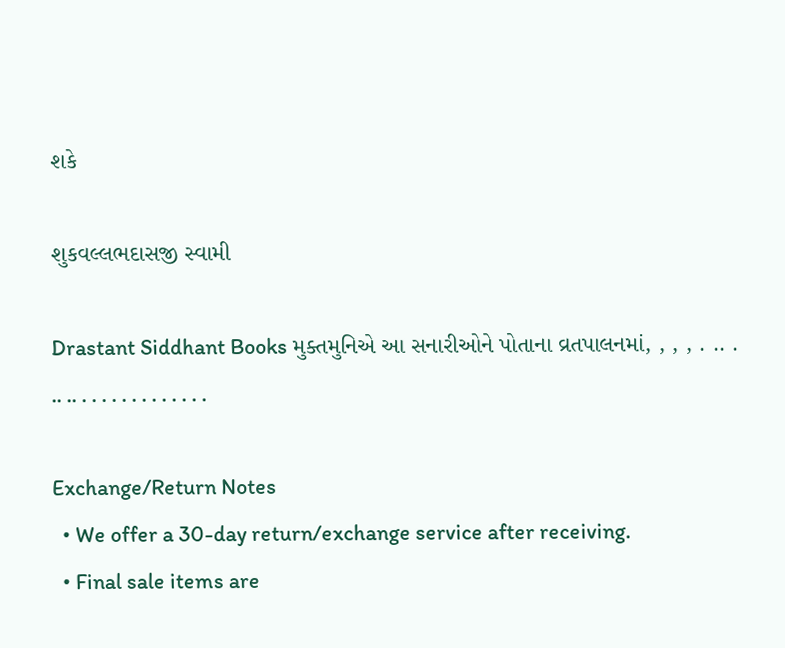શકે

શુકવલ્લભદાસજી સ્વામી

Drastant Siddhant Books મુક્તમુનિએ આ સનારીઓને પોતાના વ્રતપાલનમાં, , , , . .. . .. .. . . . . . . . . . . . . .

Exchange/Return Notes
  • We offer a 30-day return/exchange service after receiving.
  • Final sale items are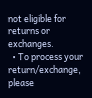not eligible for returns or exchanges.
  • To process your return/exchange, please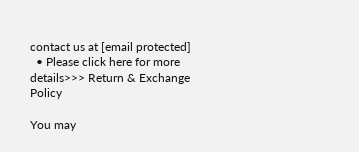contact us at [email protected]
  • Please click here for more details>>> Return & Exchange Policy

You may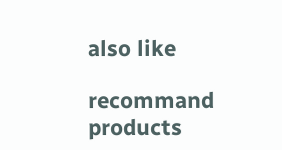also like

recommand products